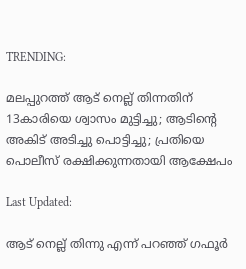TRENDING:

മലപ്പുറത്ത് ആട് നെല്ല് തിന്നതിന് 13കാരിയെ ശ്വാസം മുട്ടിച്ചു; ആടിന്റെ അകിട് അടിച്ചു പൊട്ടിച്ചു; പ്രതിയെ പൊലീസ് രക്ഷിക്കുന്നതായി ആക്ഷേപം

Last Updated:

ആട് നെല്ല് തിന്നു എന്ന് പറഞ്ഞ് ഗഫൂർ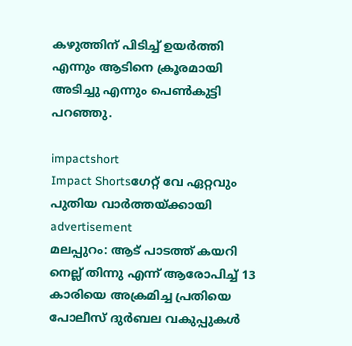കഴുത്തിന് പിടിച്ച് ഉയർത്തി എന്നും ആടിനെ ക്രൂരമായി അടിച്ചു എന്നും പെൺകുട്ടി പറഞ്ഞു.

impactshort
Impact Shortsഗേറ്റ് വേ ഏറ്റവും പുതിയ വാർത്തയ്ക്കായി
advertisement
മലപ്പുറം: ആട് പാടത്ത് കയറി നെല്ല് തിന്നു എന്ന് ആരോപിച്ച് 13 കാരിയെ അക്രമിച്ച പ്രതിയെ പോലീസ് ദുർബല വകുപ്പുകൾ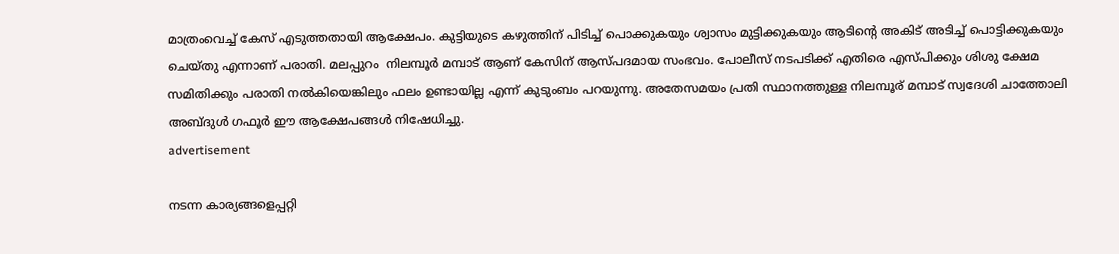മാത്രംവെച്ച് കേസ് എടുത്തതായി ആക്ഷേപം. കുട്ടിയുടെ കഴുത്തിന് പിടിച്ച് പൊക്കുകയും ശ്വാസം മുട്ടിക്കുകയും ആടിൻ്റെ അകിട് അടിച്ച് പൊട്ടിക്കുകയും ചെയ്തു എന്നാണ് പരാതി. മലപ്പുറം  നിലമ്പൂർ മമ്പാട് ആണ് കേസിന് ആസ്പദമായ സംഭവം. പോലീസ് നടപടിക്ക് എതിരെ എസ്പിക്കും ശിശു ക്ഷേമ സമിതിക്കും പരാതി നൽകിയെങ്കിലും ഫലം ഉണ്ടായില്ല എന്ന് കുടുംബം പറയുന്നു. അതേസമയം പ്രതി സ്ഥാനത്തുള്ള നിലമ്പൂര് മമ്പാട് സ്വദേശി ചാത്തോലി അബ്ദുൾ ഗഫൂർ ഈ ആക്ഷേപങ്ങൾ നിഷേധിച്ചു.
advertisement

നടന്ന കാര്യങ്ങളെപ്പറ്റി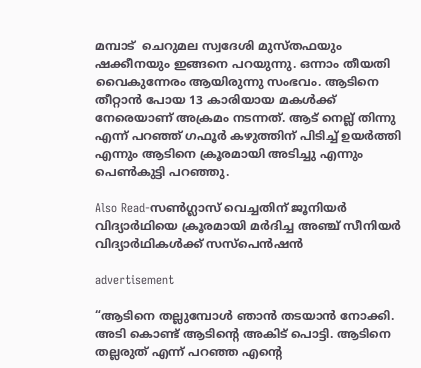മമ്പാട്  ചെറുമല സ്വദേശി മുസ്തഫയും ഷക്കീനയും ഇങ്ങനെ പറയുന്നു. ഒന്നാം തീയതി വൈകുന്നേരം ആയിരുന്നു സംഭവം. ആടിനെ തീറ്റാൻ പോയ 13 കാരിയായ മകൾക്ക് നേരെയാണ് അക്രമം നടന്നത്. ആട് നെല്ല് തിന്നു എന്ന് പറഞ്ഞ് ഗഫൂർ കഴുത്തിന് പിടിച്ച് ഉയർത്തി എന്നും ആടിനെ ക്രൂരമായി അടിച്ചു എന്നും പെൺകുട്ടി പറഞ്ഞു.

Also Read-സൺഗ്ലാസ് വെച്ചതിന് ജൂനിയർ വിദ്യാർഥിയെ ക്രൂരമായി മർദിച്ച അഞ്ച് സീനിയര്‍ വിദ്യാര്‍ഥികള്‍ക്ക് സസ്‌പെന്‍ഷന്‍

advertisement

“ആടിനെ തല്ലുമ്പോൾ ഞാൻ തടയാൻ നോക്കി. അടി കൊണ്ട് ആടിൻ്റെ അകിട് പൊട്ടി. ആടിനെ തല്ലരുത് എന്ന് പറഞ്ഞ എൻ്റെ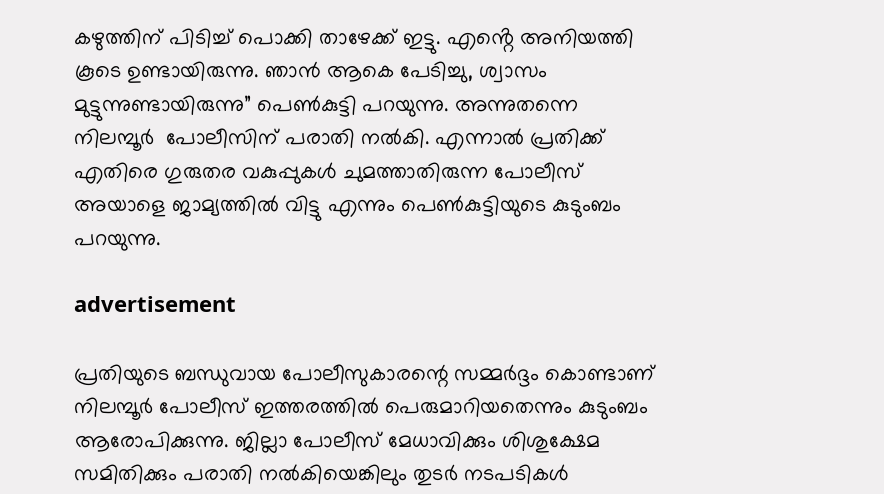കഴുത്തിന് പിടിച്ച് പൊക്കി താഴേക്ക് ഇട്ടു. എൻ്റെ അനിയത്തി കൂടെ ഉണ്ടായിരുന്നു. ഞാൻ ആകെ പേടിച്ചു, ശ്വാസം മുട്ടുന്നുണ്ടായിരുന്നു” പെൺകുട്ടി പറയുന്നു. അന്നുതന്നെ നിലമ്പൂര്‍  പോലീസിന് പരാതി നൽകി. എന്നാല്‍ പ്രതിക്ക് എതിരെ ഗുരുതര വകുപ്പുകൾ ചുമത്താതിരുന്ന പോലീസ് അയാളെ ജാമ്യത്തിൽ വിട്ടു എന്നും പെൺകുട്ടിയുടെ കുടുംബം പറയുന്നു.

advertisement

പ്രതിയുടെ ബന്ധുവായ പോലീസുകാരന്റെ സമ്മർദ്ദം കൊണ്ടാണ് നിലമ്പൂർ പോലീസ് ഇത്തരത്തിൽ പെരുമാറിയതെന്നും കുടുംബം ആരോപിക്കുന്നു. ജില്ലാ പോലീസ് മേധാവിക്കും ശിശുക്ഷേമ സമിതിക്കും പരാതി നൽകിയെങ്കിലും തുടർ നടപടികൾ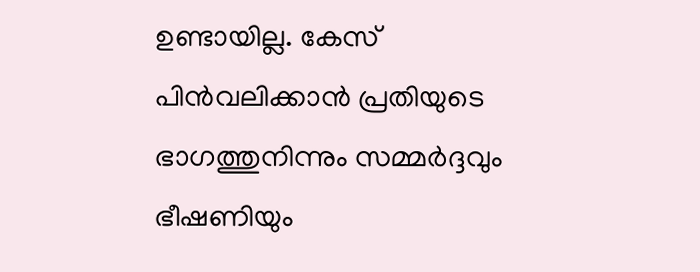ഉണ്ടായില്ല. കേസ് പിൻവലിക്കാൻ പ്രതിയുടെ ഭാഗത്തുനിന്നും സമ്മർദ്ദവും ഭീഷണിയും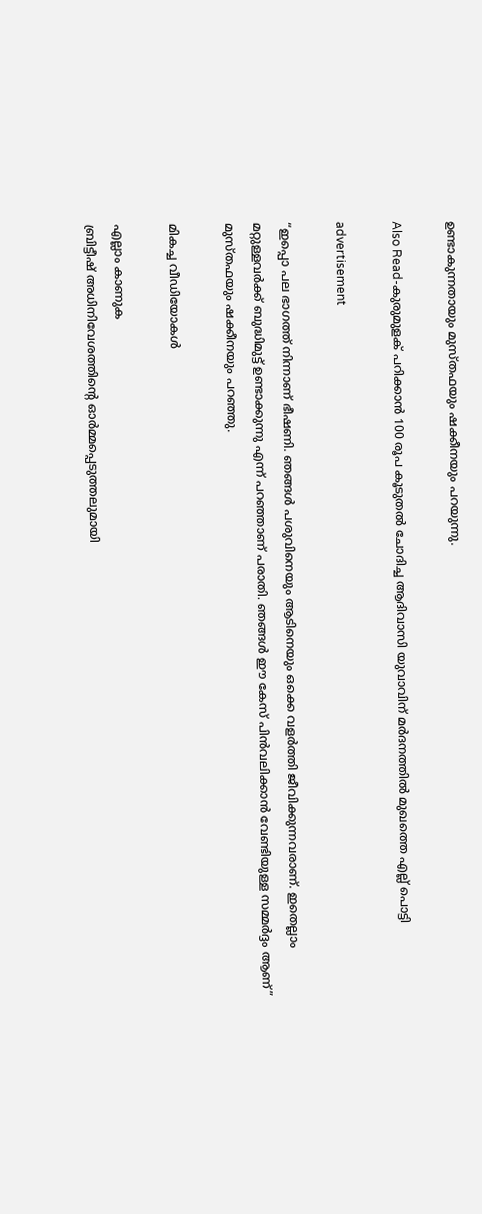ഉണ്ടാകുന്നതായും മുസ്തഫയും ഷക്കീനയും പറയുന്നു.

Also Read-കുരുമുളക് പറിക്കാന്‍ 100 രൂപ കൂടുതല്‍ ചോദിച്ച ആദിവാസി യുവാവിന് മര്‍ദനത്തിൽ മുഖത്തെ എല്ല് പൊട്ടി

advertisement

“ഇപ്പൊ പല ഭാഗത്ത് നിന്നാണ് ഭീഷണി. ഞങ്ങൾ പശുവിനെയും ആടിനെയും ഒക്കെ വളർത്തി ജീവിക്കുന്നവരാണ്. ഇതെല്ലാം മറ്റുള്ളവർക്ക് ബുദ്ധിമുട്ട് ഉണ്ടാക്കുന്നു എന്ന് പറഞ്ഞാണ് പരാതി. ഞങ്ങൾ ഈ കേസ് പിൻവലിക്കാൻ വേണ്ടിയുള്ള സമ്മർദ്ദം ആണ്” മുസ്തഫയും ഷക്കീനയും പറഞ്ഞു.

മികച്ച വീഡിയോകൾ

എല്ലാം കാണുക
ബ്രിട്ടീഷ് അധിനിവേശത്തിൻ്റെ ഓർമ്മപ്പെടുത്തലുമായി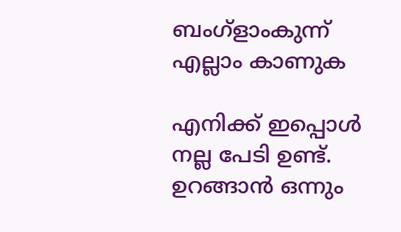ബംഗ്ളാംകുന്ന്
എല്ലാം കാണുക

എനിക്ക് ഇപ്പൊൾ നല്ല പേടി ഉണ്ട്. ഉറങ്ങാൻ ഒന്നും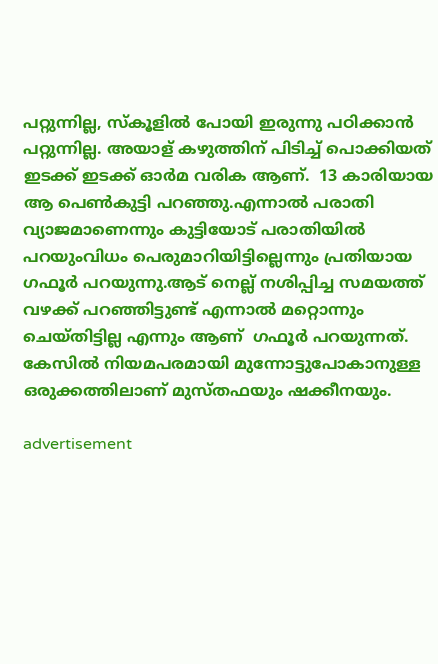പറ്റുന്നില്ല, സ്കൂളിൽ പോയി ഇരുന്നു പഠിക്കാൻ പറ്റുന്നില്ല. അയാള് കഴുത്തിന് പിടിച്ച് പൊക്കിയത് ഇടക്ക് ഇടക്ക് ഓർമ വരിക ആണ്.  13 കാരിയായ ആ പെൺകുട്ടി പറഞ്ഞു.എന്നാല്‍ പരാതി വ്യാജമാണെന്നും കുട്ടിയോട് പരാതിയിൽ പറയുംവിധം പെരുമാറിയിട്ടില്ലെന്നും പ്രതിയായ ഗഫൂർ പറയുന്നു.ആട് നെല്ല് നശിപ്പിച്ച സമയത്ത് വഴക്ക് പറഞ്ഞിട്ടുണ്ട് എന്നാല്‍ മറ്റൊന്നും ചെയ്തിട്ടില്ല എന്നും ആണ്  ഗഫൂർ പറയുന്നത്. കേസിൽ നിയമപരമായി മുന്നോട്ടുപോകാനുള്ള ഒരുക്കത്തിലാണ് മുസ്തഫയും ഷക്കീനയും.

advertisement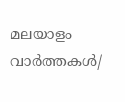മലയാളം വാർത്തകൾ/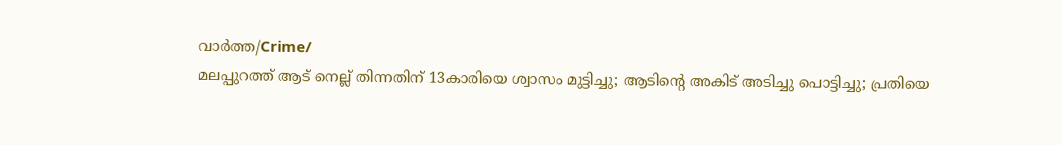വാർത്ത/Crime/
മലപ്പുറത്ത് ആട് നെല്ല് തിന്നതിന് 13കാരിയെ ശ്വാസം മുട്ടിച്ചു; ആടിന്റെ അകിട് അടിച്ചു പൊട്ടിച്ചു; പ്രതിയെ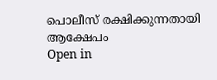പൊലീസ് രക്ഷിക്കുന്നതായി ആക്ഷേപം
Open in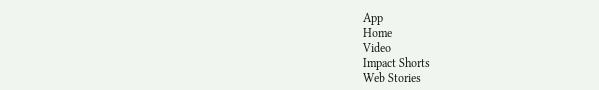App
Home
Video
Impact Shorts
Web Stories